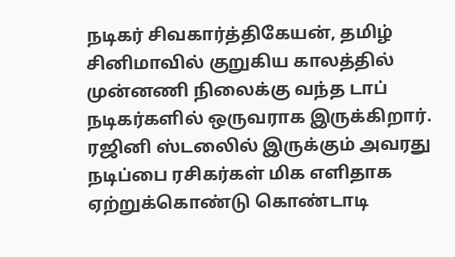நடிகர் சிவகார்த்திகேயன், தமிழ் சினிமாவில் குறுகிய காலத்தில் முன்னணி நிலைக்கு வந்த டாப் நடிகர்களில் ஒருவராக இருக்கிறார். ரஜினி ஸ்டலைில் இருக்கும் அவரது நடிப்பை ரசிகர்கள் மிக எளிதாக ஏற்றுக்கொண்டு கொண்டாடி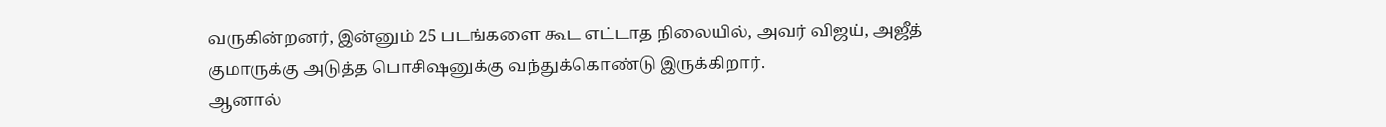வருகின்றனர், இன்னும் 25 படங்களை கூட எட்டாத நிலையில், அவர் விஜய், அஜீத் குமாருக்கு அடுத்த பொசிஷனுக்கு வந்துக்கொண்டு இருக்கிறார்.
ஆனால்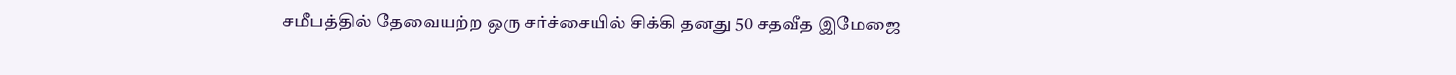சமீபத்தில் தேவையற்ற ஒரு சர்ச்சையில் சிக்கி தனது 50 சதவீத இமேஜை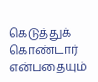கெடுத்துக் கொண்டார் என்பதையும்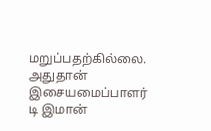மறுப்பதற்கில்லை. அதுதான் இசையமைப்பாளர் டி இமான்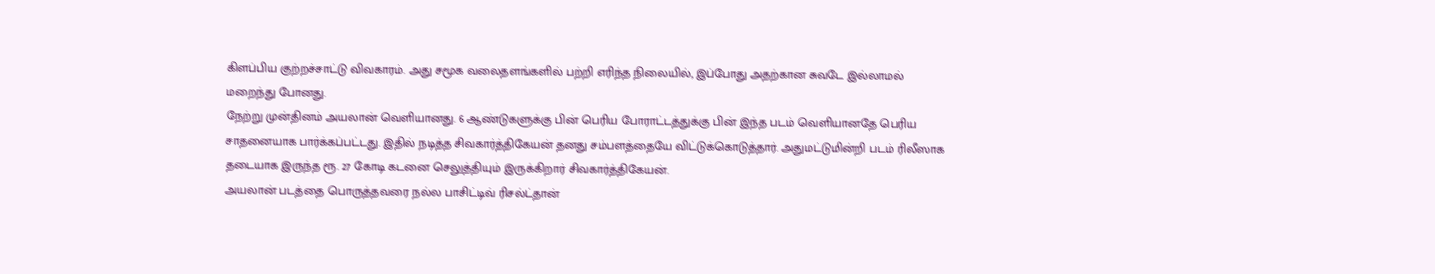கிளப்பிய குற்றச்சாட்டு விவகாரம். அது சமூக வலைதளங்களில் பற்றி எரிந்த நிலையில், இப்போது அதற்கான சுவடே இல்லாமல் மறைந்து போனது.
நேற்று முன்தினம் அயலான் வெளியானது. 6 ஆண்டுகளுக்கு பின் பெரிய போராட்டத்துக்கு பின் இந்த படம் வெளியானதே பெரிய சாதனையாக பார்க்கப்பட்டது. இதில் நடித்த சிவகார்த்திகேயன் தனது சம்பளத்தையே விட்டுக்கொடுத்தார். அதுமட்டுமின்றி படம் ரிலீஸாக தடையாக இருந்த ரூ. 27 கோடி கடனை செலுத்தியும் இருக்கிறார் சிவகார்த்திகேயன்.
அயலான் படத்தை பொருத்தவரை நல்ல பாசிட்டிவ் ரிசல்ட்தான்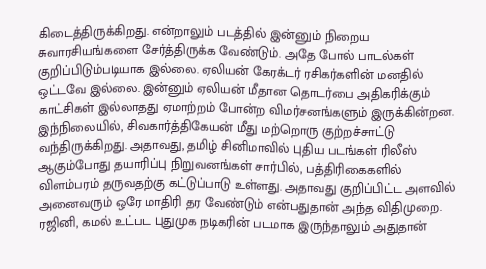கிடைத்திருக்கிறது. என்றாலும் படத்தில் இன்னும் நிறைய சுவாரசியங்களை சேர்த்திருக்க வேண்டும். அதே போல் பாடல்கள் குறிப்பிடும்படியாக இல்லை. ஏலியன் கேரக்டர் ரசிகர்களின் மனதில் ஒட்டவே இல்லை. இன்னும் ஏலியன் மீதான தொடர்பை அதிகரிக்கும் காட்சிகள் இல்லாதது ஏமாற்றம் போன்ற விமர்சனங்களும் இருக்கின்றன.
இந்நிலையில், சிவகார்த்திகேயன் மீது மற்றொரு குற்றச்சாட்டு வந்திருக்கிறது. அதாவது, தமிழ் சினிமாவில் புதிய படங்கள் ரிலீஸ் ஆகும்போது தயாரிப்பு நிறுவனங்கள் சார்பில், பத்திரிகைகளில் விளம்பரம் தருவதற்கு கட்டுப்பாடு உள்ளது. அதாவது குறிப்பிட்ட அளவில் அனைவரும் ஒரே மாதிரி தர வேண்டும் என்பதுதான் அந்த விதிமுறை. ரஜினி, கமல் உட்பட புதுமுக நடிகரின் படமாக இருந்தாலும் அதுதான்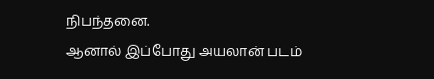நிபந்தனை.
ஆனால் இப்போது அயலான் படம்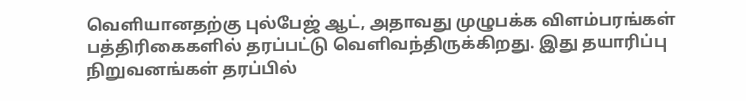வெளியானதற்கு புல்பேஜ் ஆட், அதாவது முழுபக்க விளம்பரங்கள் பத்திரிகைகளில் தரப்பட்டு வெளிவந்திருக்கிறது. இது தயாரிப்பு நிறுவனங்கள் தரப்பில்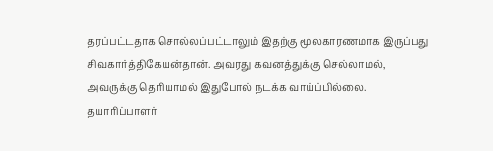தரப்பட்டதாக சொல்லப்பட்டாலும் இதற்கு மூலகாரணமாக இருப்பது சிவகார்த்திகேயன்தான். அவரது கவனத்துக்கு செல்லாமல், அவருக்கு தெரியாமல் இதுபோல் நடக்க வாய்ப்பில்லை. தயாரிப்பாளர்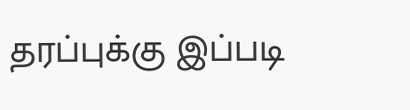தரப்புக்கு இப்படி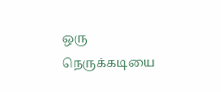ஒரு நெருக்கடியை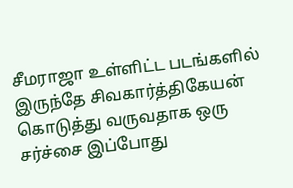சீமராஜா உள்ளிட்ட படங்களில் இருந்தே சிவகார்த்திகேயன் கொடுத்து வருவதாக ஒரு சர்ச்சை இப்போது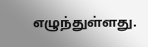எழுந்துள்ளது.